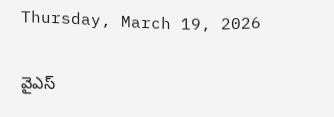Thursday, March 19, 2026

వైఎస్‌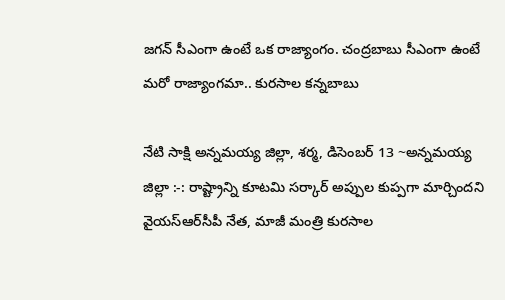జగన్‌ సీఎంగా ఉంటే ఒక రాజ్యాంగం. చంద్రబాబు సీఎంగా ఉంటే మరో రాజ్యాంగమా.. కురసాల కన్నబాబు

నేటి సాక్షి అన్నమయ్య జిల్లా, శర్మ, డిసెంబర్ 13 ~అన్నమయ్య జిల్లా :-: రాష్ట్రాన్ని కూటమి సర్కార్‌ అప్పుల కుప్పగా మార్చిందని వైయస్ఆర్‌సీపీ నేత, మాజీ మంత్రి కురసాల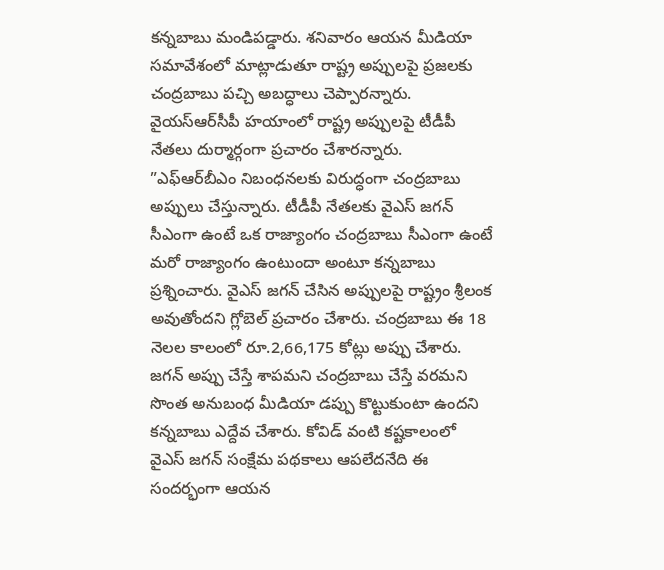కన్నబాబు మండిపడ్డారు. శనివారం ఆయన మీడియా సమావేశంలో మాట్లాడుతూ రాష్ట్ర అప్పులపై ప్రజలకు చంద్రబాబు పచ్చి అబద్ధాలు చెప్పారన్నారు. వైయస్ఆర్‌సీపీ హయాంలో రాష్ట్ర అప్పులపై టీడీపీ నేతలు దుర్మార్గంగా ప్రచారం చేశారన్నారు. ”ఎఫ్‌ఆర్‌బీఎం నిబంధనలకు విరుద్ధంగా చంద్రబాబు అప్పులు చేస్తున్నారు. టీడీపీ నేతలకు వైఎస్‌ జగన్‌ సీఎంగా ఉంటే ఒక రాజ్యాంగం చంద్రబాబు సీఎంగా ఉంటే మరో రాజ్యాంగం ఉంటుందా అంటూ కన్నబాబు ప్రశ్నించారు. వైఎస్ జగన్ చేసిన అప్పులపై రాష్ట్రం శ్రీలంక అవుతోందని గ్లోబెల్ ప్రచారం చేశారు. చంద్రబాబు ఈ 18 నెలల కాలంలో రూ.2,66,175 కోట్లు అప్పు చేశారు. జగన్ అప్పు చేస్తే శాపమని చంద్రబాబు చేస్తే వరమని సొంత అనుబంధ మీడియా డప్పు కొట్టుకుంటా ఉందని కన్నబాబు ఎద్దేవ చేశారు. కోవిడ్ వంటి కష్టకాలంలో వైఎస్ జగన్ సంక్షేమ పథకాలు ఆపలేదనేది ఈ సందర్భంగా ఆయన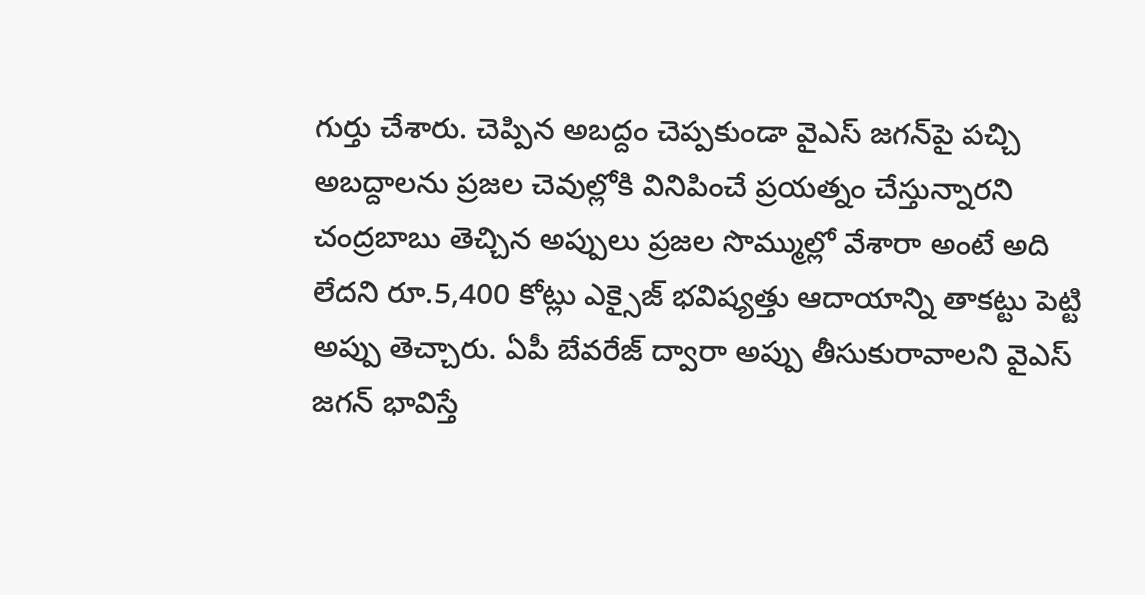గుర్తు చేశారు. చెప్పిన అబద్దం చెప్పకుండా వైఎస్ జగన్‌పై పచ్చి అబద్దాలను ప్రజల చెవుల్లోకి వినిపించే ప్రయత్నం చేస్తున్నారని చంద్రబాబు తెచ్చిన అప్పులు ప్రజల సొమ్ముల్లో వేశారా అంటే అది లేదని రూ.5,400 కోట్లు ఎక్సైజ్ భవిష్యత్తు ఆదాయాన్ని తాకట్టు పెట్టి అప్పు తెచ్చారు. ఏపీ బేవరేజ్ ద్వారా అప్పు తీసుకురావాలని వైఎస్ జగన్ భావిస్తే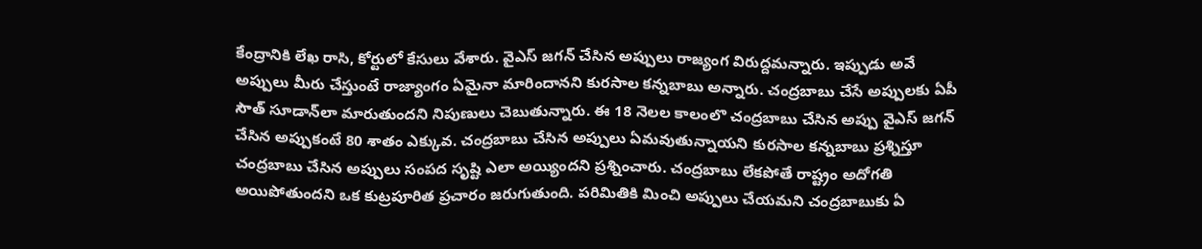కేంద్రానికి లేఖ రాసి, కోర్టులో కేసులు వేశారు. వైఎస్ జగన్ చేసిన అప్పులు రాజ్యంగ విరుద్దమన్నారు. ఇప్పుడు అవే అప్పులు మీరు చేస్తుంటే రాజ్యాంగం ఏమైనా మారిందానని కురసాల కన్నబాబు అన్నారు. చంద్రబాబు చేసే అప్పులకు ఏపీ సౌత్ సూడాన్‌లా మారుతుందని నిపుణులు చెబుతున్నారు. ఈ 18 నెలల కాలంలొ చంద్రబాబు చేసిన అప్పు వైఎస్ జగన్ చేసిన అప్పుకంటే 80 శాతం ఎక్కువ. చంద్రబాబు చేసిన అప్పులు ఏమవుతున్నాయని కురసాల కన్నబాబు ప్రశ్నిస్తూ చంద్రబాబు చేసిన అప్పులు సంపద సృష్టి ఎలా అయ్యిందని ప్రశ్నించారు. చంద్రబాబు లేకపోతే రాష్ట్రం అదోగతి అయిపోతుందని ఒక కుట్రపూరిత ప్రచారం జరుగుతుంది. పరిమితికి మించి అప్పులు చేయమని చంద్రబాబుకు ఏ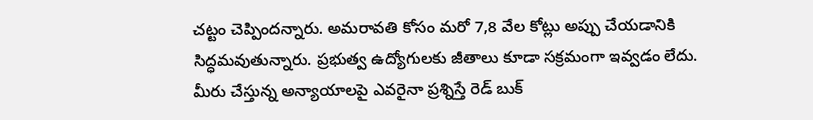చట్టం చెప్పిందన్నారు. అమరావతి కోసం మరో 7,8 వేల కోట్లు అప్పు చేయడానికి సిద్ధమవుతున్నారు. ప్రభుత్వ ఉద్యోగులకు జీతాలు కూడా సక్రమంగా ఇవ్వడం లేదు. మీరు చేస్తున్న అన్యాయాలపై ఎవరైనా ప్రశ్నిస్తే రెడ్ బుక్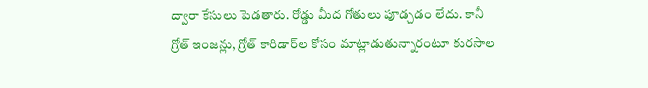ద్వారా కేసులు పెడతారు. రోడ్డు మీద గోతులు పూడ్చడం లేదు. కానీ గ్రోత్ ఇంజన్లు, గ్రోత్ కారిడార్‌ల కోసం మాట్లాడుతున్నారంటూ కురసాల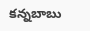కన్నబాబు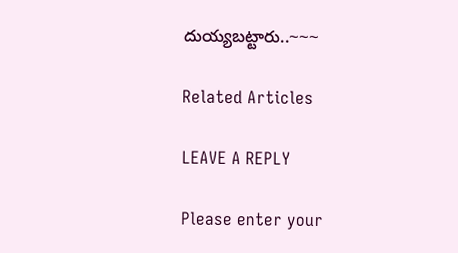దుయ్యబట్టారు..~~~

Related Articles

LEAVE A REPLY

Please enter your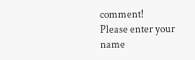comment!
Please enter your name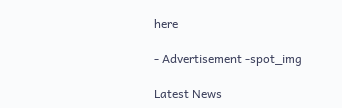here

- Advertisement -spot_img

Latest News